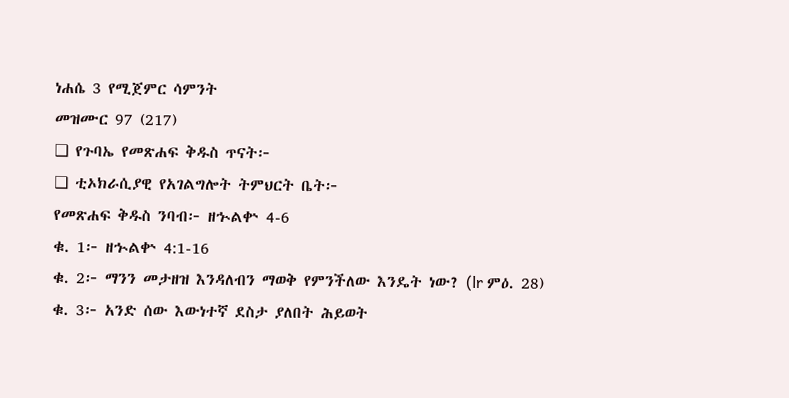ነሐሴ 3 የሚጀምር ሳምንት
መዝሙር 97 (217)
❑ የጉባኤ የመጽሐፍ ቅዱስ ጥናት፦
❑ ቲኦክራሲያዊ የአገልግሎት ትምህርት ቤት፦
የመጽሐፍ ቅዱስ ንባብ፦ ዘኍልቍ 4-6
ቁ. 1፦ ዘኍልቍ 4:1-16
ቁ. 2፦ ማንን መታዘዝ እንዳለብን ማወቅ የምንችለው እንዴት ነው? (lr ምዕ. 28)
ቁ. 3፦ አንድ ሰው እውነተኛ ደስታ ያለበት ሕይወት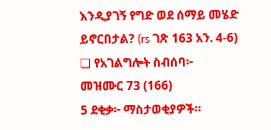እንዲያገኝ የግድ ወደ ሰማይ መሄድ ይኖርበታል? (rs ገጽ 163 አን. 4-6)
❑ የአገልግሎት ስብሰባ፦
መዝሙር 73 (166)
5 ደቂቃ፦ ማስታወቂያዎች።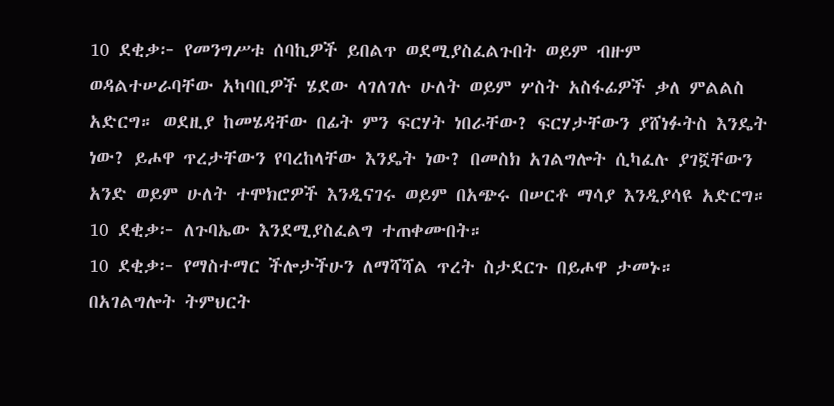10 ደቂቃ፦ የመንግሥቱ ሰባኪዎች ይበልጥ ወደሚያስፈልጉበት ወይም ብዙም ወዳልተሠራባቸው አካባቢዎች ሄደው ላገለገሉ ሁለት ወይም ሦስት አስፋፊዎች ቃለ ምልልስ አድርግ። ወደዚያ ከመሄዳቸው በፊት ምን ፍርሃት ነበራቸው? ፍርሃታቸውን ያሸነፉትስ እንዴት ነው? ይሖዋ ጥረታቸውን የባረከላቸው እንዴት ነው? በመስክ አገልግሎት ሲካፈሉ ያገኟቸውን አንድ ወይም ሁለት ተሞክሮዎች እንዲናገሩ ወይም በአጭሩ በሠርቶ ማሳያ እንዲያሳዩ አድርግ።
10 ደቂቃ፦ ለጉባኤው እንደሚያስፈልግ ተጠቀሙበት።
10 ደቂቃ፦ የማስተማር ችሎታችሁን ለማሻሻል ጥረት ስታደርጉ በይሖዋ ታመኑ። በአገልግሎት ትምህርት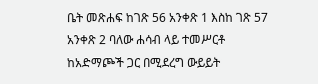ቤት መጽሐፍ ከገጽ 56 አንቀጽ 1 እስከ ገጽ 57 አንቀጽ 2 ባለው ሐሳብ ላይ ተመሥርቶ ከአድማጮች ጋር በሚደረግ ውይይት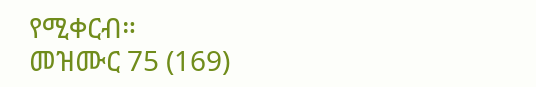የሚቀርብ።
መዝሙር 75 (169)